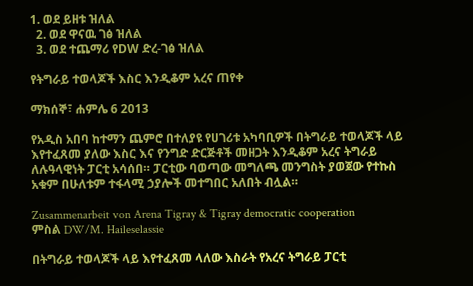1. ወደ ይዘቱ ዝለል
  2. ወደ ዋናዉ ገፅ ዝለል
  3. ወደ ተጨማሪ የDW ድረ-ገፅ ዝለል

የትግራይ ተወላጆች እስር እንዲቆም አረና ጠየቀ

ማክሰኞ፣ ሐምሌ 6 2013

የአዲስ አበባ ከተማን ጨምሮ በተለያዩ የሀገሪቱ አካባቢዎች በትግራይ ተወላጆች ላይ እየተፈጸመ ያለው እስር እና የንግድ ድርጅቶች መዘጋት እንዲቆም አረና ትግራይ ለሉዓላዊነት ፓርቲ አሳሰበ። ፓርቲው ባወጣው መግለጫ መንግስት ያወጀው የተኩስ አቁም በሁለቱም ተፋላሚ ኃያሎች መተግበር አለበት ብሏል።

Zusammenarbeit von Arena Tigray & Tigray democratic cooperation
ምስል DW/M. Haileselassie

በትግራይ ተወላጆች ላይ እየተፈጸመ ላለው እስራት የአረና ትግራይ ፓርቲ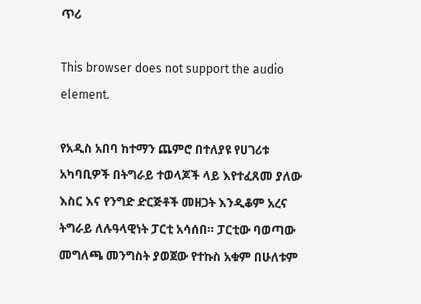ጥሪ

This browser does not support the audio element.

የአዲስ አበባ ከተማን ጨምሮ በተለያዩ የሀገሪቱ አካባቢዎች በትግራይ ተወላጆች ላይ እየተፈጸመ ያለው እስር እና የንግድ ድርጅቶች መዘጋት እንዲቆም አረና ትግራይ ለሉዓላዊነት ፓርቲ አሳሰበ። ፓርቲው ባወጣው መግለጫ መንግስት ያወጀው የተኩስ አቁም በሁለቱም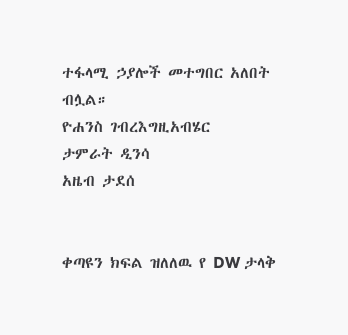ተፋላሚ ኃያሎች መተግበር አለበት ብሏል።
ዮሐንስ ገብረእግዚአብሄር
ታምራት ዲንሳ
አዜብ ታደሰ


ቀጣዩን ክፍል ዝለለዉ የ DW ታላቅ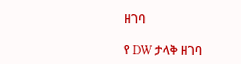ዘገባ

የ DW ታላቅ ዘገባ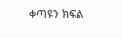ቀጣዩን ክፍል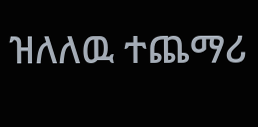ዝለለዉ ተጨማሪ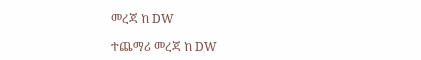መረጃ ከ DW

ተጨማሪ መረጃ ከ DW